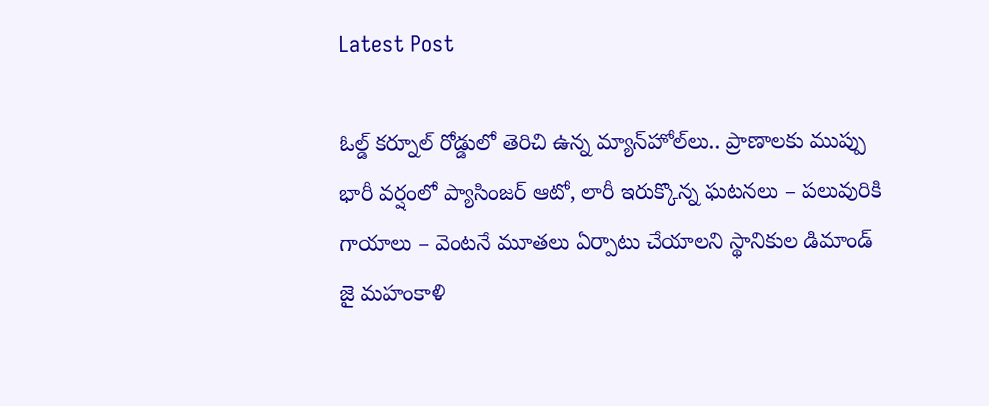Latest Post

ఓల్డ్ కర్నూల్ రోడ్డులో తెరిచి ఉన్న మ్యాన్‌హోల్‌లు.. ప్రాణాలకు ముప్పు భారీ వర్షంలో ప్యాసింజర్ ఆటో, లారీ ఇరుక్కొన్న ఘటనలు – పలువురికి గాయాలు – వెంటనే మూతలు ఏర్పాటు చేయాలని స్థానికుల డిమాండ్ జై మహంకాళి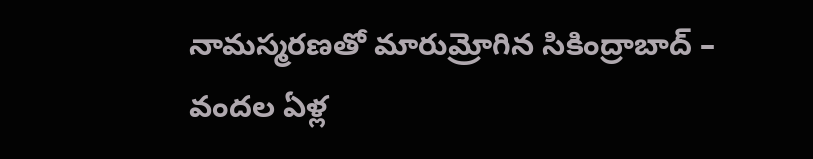నామస్మరణతో మారుమ్రోగిన సికింద్రాబాద్ – వందల ఏళ్ల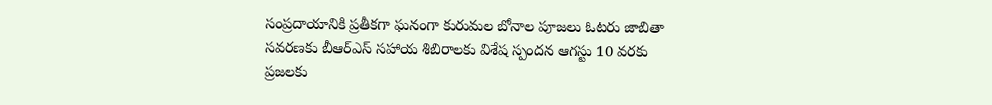సంప్రదాయానికి ప్రతీకగా ఘనంగా కురుమల బోనాల పూజలు ఓటరు జాబితా సవరణకు బీఆర్ఎస్ సహాయ శిబిరాలకు విశేష స్పందన ఆగస్టు 10 వరకు ప్రజలకు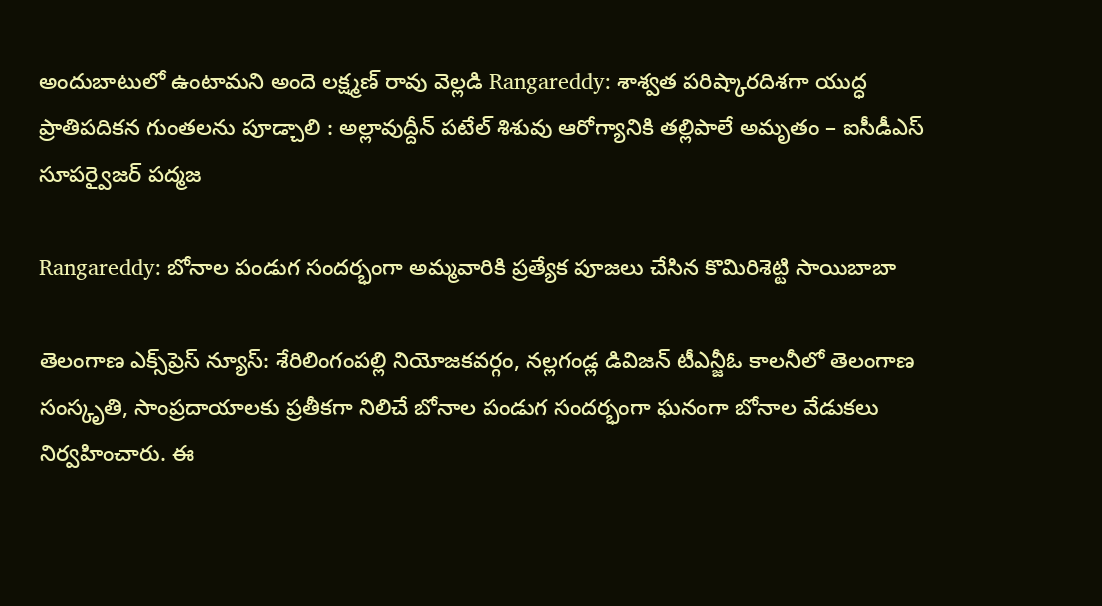అందుబాటులో ఉంటామని అందె లక్ష్మణ్ రావు వెల్లడి Rangareddy: శాశ్వత పరిష్కారదిశగా యుద్ధ ప్రాతిపదికన గుంతలను పూడ్చాలి : అల్లావుద్దీన్ పటేల్ శిశువు ఆరోగ్యానికి తల్లిపాలే అమృతం – ఐసీడీఎస్ సూపర్వైజర్ పద్మజ

Rangareddy: బోనాల పండుగ సందర్భంగా అమ్మవారికి ప్రత్యేక పూజలు చేసిన కొమిరిశెట్టి సాయిబాబా

తెలంగాణ ఎక్స్‌ప్రెస్ న్యూస్: శేరిలింగంపల్లి నియోజకవర్గం, నల్లగండ్ల డివిజన్ టీఎన్జీఓ కాలనీలో తెలంగాణ సంస్కృతి, సాంప్రదాయాలకు ప్రతీకగా నిలిచే బోనాల పండుగ సందర్భంగా ఘనంగా బోనాల వేడుకలు నిర్వహించారు. ఈ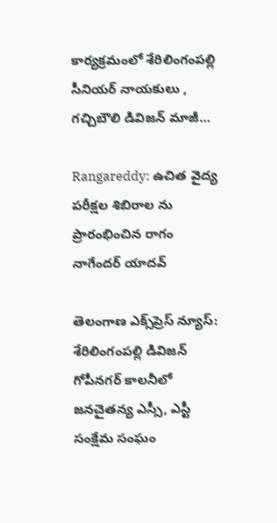కార్యక్రమంలో శేరిలింగంపల్లి సీనియర్ నాయకులు , గచ్చిబౌలి డివిజన్ మాజీ…

Rangareddy: ఉచిత వైద్య పరీక్షల శిబిరాల ను ప్రారంభించిన రాగం నాగేందర్ యాదవ్

తెలంగాణ ఎక్స్‌ప్రెస్ న్యూస్: శేరిలింగంపల్లి డివిజన్ గోపీనగర్ కాలనీలో జనచైతన్య ఎస్సీ, ఎస్టీ సంక్షేమ సంఘం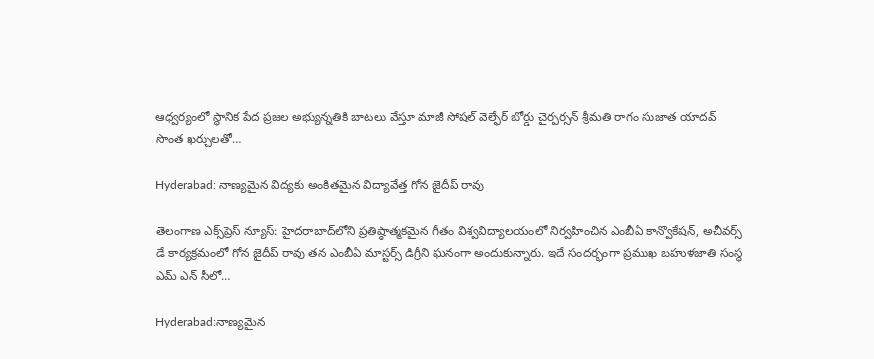ఆధ్వర్యంలో స్థానిక పేద ప్రజల అభ్యున్నతికి బాటలు వేస్తూ మాజీ సోషల్ వెల్ఫేర్ బోర్డు చైర్పర్సన్ శ్రీమతి రాగం సుజాత యాదవ్ సొంత ఖర్చులతో…

Hyderabad: నాణ్యమైన విద్యకు అంకితమైన విద్యావేత్త గోన జైదీప్ రావు

తెలంగాణ ఎక్స్‌ప్రెస్ న్యూస్: హైదరాబాద్‌లోని ప్రతిష్ఠాత్మకమైన గీతం విశ్వవిద్యాలయంలో నిర్వహించిన ఎంబీఏ కాన్వొకేషన్, అచీవర్స్ డే కార్యక్రమంలో గోన జైదీప్ రావు తన ఎంబీఏ మాస్టర్స్ డిగ్రీని ఘనంగా అందుకున్నారు. ఇదే సందర్భంగా ప్రముఖ బహుళజాతి సంస్థ ఎమ్ ఎన్ సీలో…

Hyderabad:నాణ్యమైన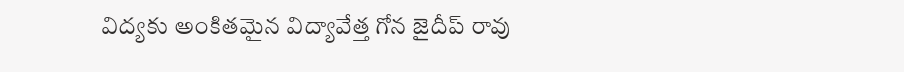విద్యకు అంకితమైన విద్యావేత్త గోన జైదీప్ రావు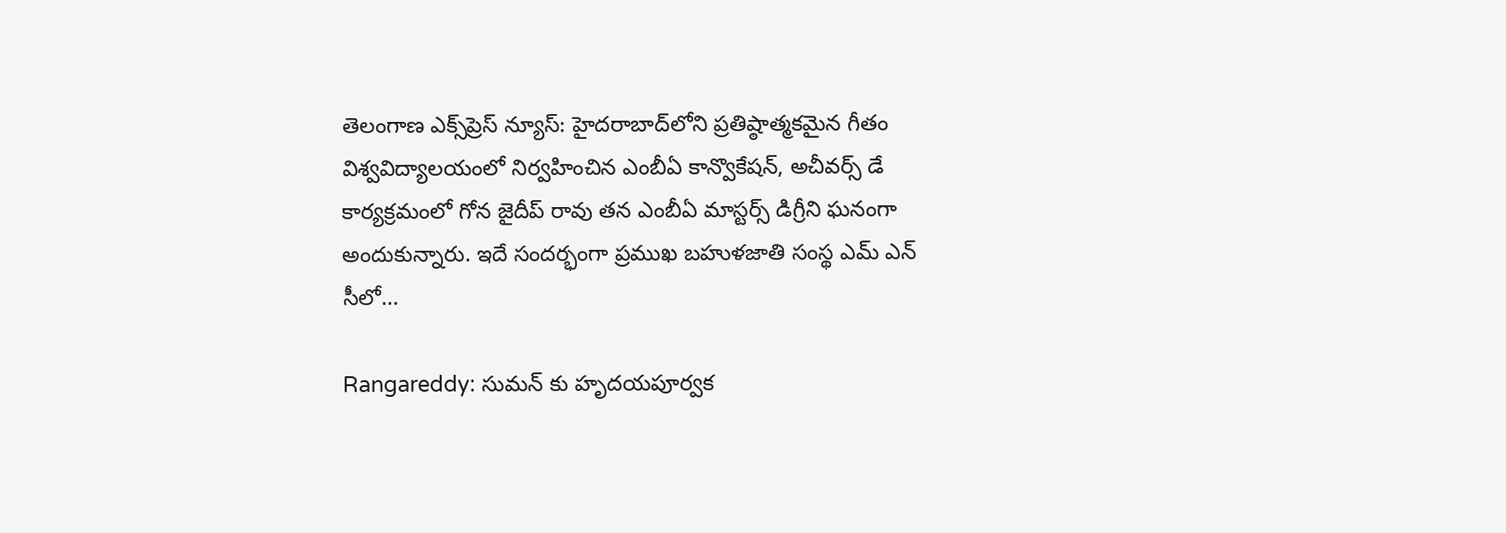తెలంగాణ ఎక్స్‌ప్రెస్ న్యూస్: హైదరాబాద్‌లోని ప్రతిష్ఠాత్మకమైన గీతం విశ్వవిద్యాలయంలో నిర్వహించిన ఎంబీఏ కాన్వొకేషన్, అచీవర్స్ డే కార్యక్రమంలో గోన జైదీప్ రావు తన ఎంబీఏ మాస్టర్స్ డిగ్రీని ఘనంగా అందుకున్నారు. ఇదే సందర్భంగా ప్రముఖ బహుళజాతి సంస్థ ఎమ్ ఎన్ సీలో…

Rangareddy: సుమన్ కు హృదయపూర్వక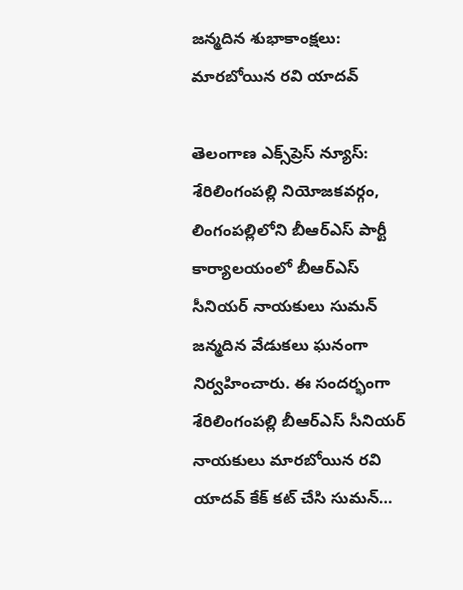జన్మదిన శుభాకాంక్షలు: మారబోయిన రవి యాదవ్

తెలంగాణ ఎక్స్‌ప్రెస్ న్యూస్: శేరిలింగంపల్లి నియోజకవర్గం, లింగంపల్లిలోని బీఆర్‌ఎస్ పార్టీ కార్యాలయంలో బీఆర్‌ఎస్ సీనియర్ నాయకులు సుమన్ జన్మదిన వేడుకలు ఘనంగా నిర్వహించారు. ఈ సందర్భంగా శేరిలింగంపల్లి బీఆర్‌ఎస్ సీనియర్ నాయకులు మారబోయిన రవి యాదవ్ కేక్ కట్ చేసి సుమన్…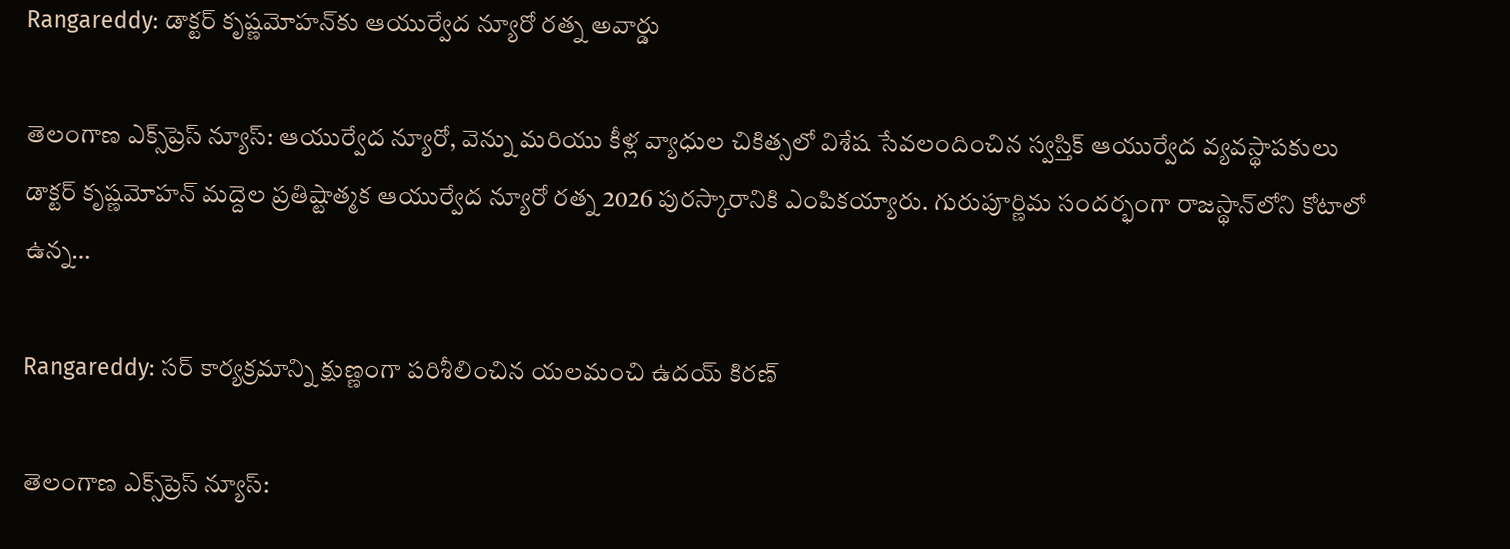Rangareddy: డాక్టర్ కృష్ణమోహన్‌కు ఆయుర్వేద న్యూరో రత్న అవార్డు

తెలంగాణ ఎక్స్‌ప్రెస్ న్యూస్: ఆయుర్వేద న్యూరో, వెన్ను మరియు కీళ్ల వ్యాధుల చికిత్సలో విశేష సేవలందించిన స్వస్తిక్ ఆయుర్వేద వ్యవస్థాపకులు డాక్టర్ కృష్ణమోహన్ మద్దెల ప్రతిష్టాత్మక ఆయుర్వేద న్యూరో రత్న 2026 పురస్కారానికి ఎంపికయ్యారు. గురుపూర్ణిమ సందర్భంగా రాజస్థాన్‌లోని కోటాలో ఉన్న…

Rangareddy: సర్ కార్యక్రమాన్ని క్షుణ్ణంగా పరిశీలించిన యలమంచి ఉదయ్ కిరణ్

తెలంగాణ ఎక్స్‌ప్రెస్ న్యూస్: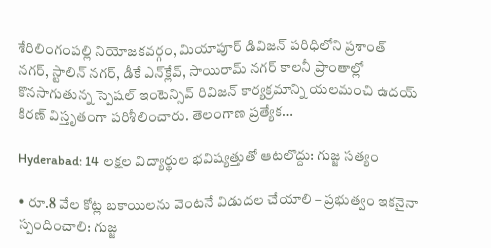శేరిలింగంపల్లి నియోజకవర్గం, మియాపూర్ డివిజన్ పరిధిలోని ప్రశాంత్ నగర్, స్టాలిన్ నగర్, డీకే ఎన్‌క్లేవ్, సాయిరామ్ నగర్ కాలనీ ప్రాంతాల్లో కొనసాగుతున్న స్పెషల్ ఇంటెన్సివ్ రివిజన్ కార్యక్రమాన్ని యలమంచి ఉదయ్ కిరణ్ విస్తృతంగా పరిశీలించారు. తెలంగాణ ప్రత్యేక…

Hyderabad: 14 లక్షల విద్యార్థుల భవిష్యత్తుతో ఆటలొద్దు: గుజ్జ సత్యం

• రూ.8 వేల కోట్ల బకాయిలను వెంటనే విడుదల చేయాలి – ప్రభుత్వం ఇకనైనా స్పందించాలి: గుజ్జ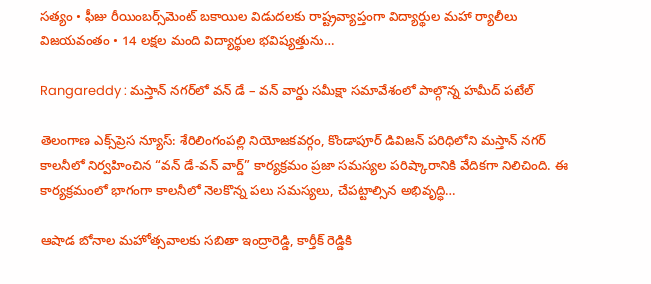సత్యం • ఫీజు రీయింబర్స్‌మెంట్ బకాయిల విడుదలకు రాష్ట్రవ్యాప్తంగా విద్యార్థుల మహా ర్యాలీలు విజయవంతం • 14 లక్షల మంది విద్యార్థుల భవిష్యత్తును…

Rangareddy : మస్తాన్ నగర్‌లో వన్ డే – వన్ వార్డు సమీక్షా సమావేశంలో పాల్గొన్న హమీద్ పటేల్

తెలంగాణ ఎక్స్‌ప్రెస న్యూస్: శేరిలింగంపల్లి నియోజకవర్గం, కొండాపూర్ డివిజన్ పరిధిలోని మస్తాన్ నగర్ కాలనీలో నిర్వహించిన “వన్ డే-వన్ వార్డ్” కార్యక్రమం ప్రజా సమస్యల పరిష్కారానికి వేదికగా నిలిచింది. ఈ కార్యక్రమంలో భాగంగా కాలనీలో నెలకొన్న పలు సమస్యలు, చేపట్టాల్సిన అభివృద్ధి…

ఆషాడ బోనాల మహోత్సవాలకు సబితా ఇంద్రారెడ్డి, కార్తీక్ రెడ్డికి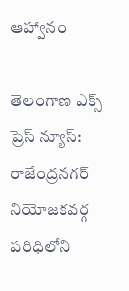ఆహ్వానం

తెలంగాణ ఎక్స్ ప్రెస్ న్యూస్: రాజేంద్రనగర్ నియోజకవర్గ పరిధిలోని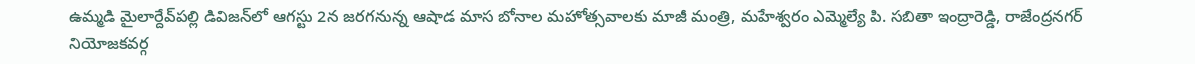ఉమ్మడి మైలార్దేవ్‌పల్లి డివిజన్‌లో ఆగస్టు 2న జరగనున్న ఆషాడ మాస బోనాల మహోత్సవాలకు మాజీ మంత్రి, మహేశ్వరం ఎమ్మెల్యే పి. సబితా ఇంద్రారెడ్డి, రాజేంద్రనగర్ నియోజకవర్గ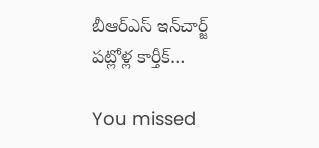బీఆర్ఎస్ ఇన్‌చార్జ్ పట్లోళ్ల కార్తీక్…

You missed